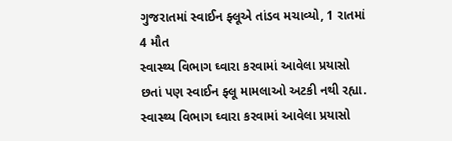ગુજરાતમાં સ્વાઈન ફ્લૂએ તાંડવ મચાવ્યો, 1 રાતમાં 4 મૌત
સ્વાસ્થ્ય વિભાગ ઘ્વારા કરવામાં આવેલા પ્રયાસો છતાં પણ સ્વાઈન ફ્લૂ મામલાઓ અટકી નથી રહ્યા.
સ્વાસ્થ્ય વિભાગ ઘ્વારા કરવામાં આવેલા પ્રયાસો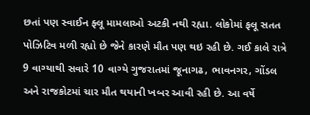છતાં પણ સ્વાઈન ફ્લૂ મામલાઓ અટકી નથી રહ્યા. લોકોમાં ફલૂ સતત પોઝિટિવ મળી રહ્યો છે જેને કારણે મૌત પણ થઇ રહી છે. ગઈ કાલે રાત્રે 9 વાગ્યાથી સવારે 10 વાગ્યે ગુજરાતમાં જૂનાગઢ, ભાવનગર, ગોંડલ અને રાજકોટમાં ચાર મૌત થયાની ખબર આવી રહી છે. આ વર્ષે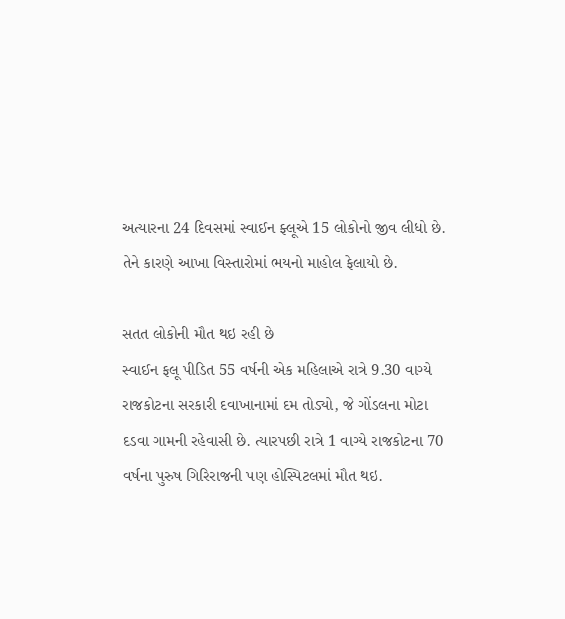અત્યારના 24 દિવસમાં સ્વાઈન ફ્લૂએ 15 લોકોનો જીવ લીધો છે. તેને કારણે આખા વિસ્તારોમાં ભયનો માહોલ ફેલાયો છે.

સતત લોકોની મૌત થઇ રહી છે
સ્વાઈન ફલૂ પીડિત 55 વર્ષની એક મહિલાએ રાત્રે 9.30 વાગ્યે રાજકોટના સરકારી દવાખાનામાં દમ તોડ્યો, જે ગોંડલના મોટા દડવા ગામની રહેવાસી છે. ત્યારપછી રાત્રે 1 વાગ્યે રાજકોટના 70 વર્ષના પુરુષ ગિરિરાજની પણ હોસ્પિટલમાં મૌત થઇ.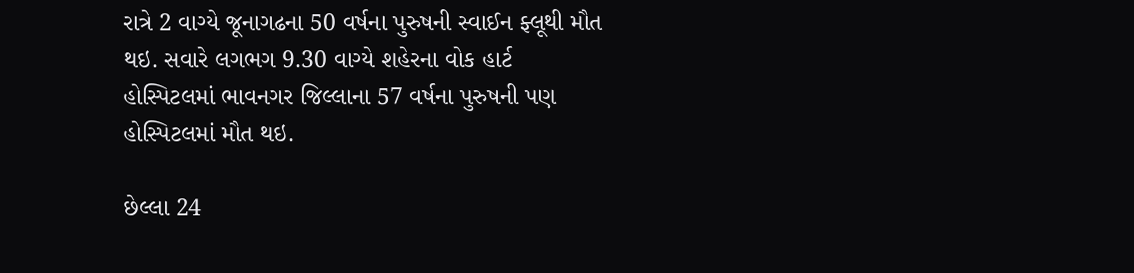રાત્રે 2 વાગ્યે જૂનાગઢના 50 વર્ષના પુરુષની સ્વાઈન ફ્લૂથી મૌત થઇ. સવારે લગભગ 9.30 વાગ્યે શહેરના વોક હાર્ટ હોસ્પિટલમાં ભાવનગર જિલ્લાના 57 વર્ષના પુરુષની પણ હોસ્પિટલમાં મૌત થઇ.

છેલ્લા 24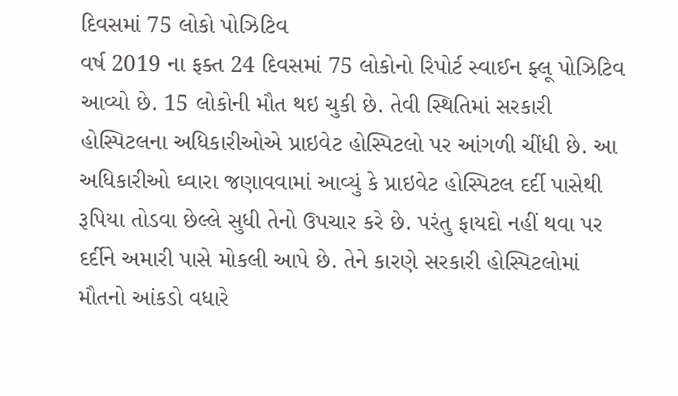દિવસમાં 75 લોકો પોઝિટિવ
વર્ષ 2019 ના ફક્ત 24 દિવસમાં 75 લોકોનો રિપોર્ટ સ્વાઈન ફ્લૂ પોઝિટિવ આવ્યો છે. 15 લોકોની મૌત થઇ ચુકી છે. તેવી સ્થિતિમાં સરકારી હોસ્પિટલના અધિકારીઓએ પ્રાઇવેટ હોસ્પિટલો પર આંગળી ચીંધી છે. આ અધિકારીઓ ઘ્વારા જણાવવામાં આવ્યું કે પ્રાઇવેટ હોસ્પિટલ દર્દી પાસેથી રૂપિયા તોડવા છેલ્લે સુધી તેનો ઉપચાર કરે છે. પરંતુ ફાયદો નહીં થવા પર દર્દીને અમારી પાસે મોકલી આપે છે. તેને કારણે સરકારી હોસ્પિટલોમાં મૌતનો આંકડો વધારે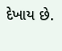દેખાય છે.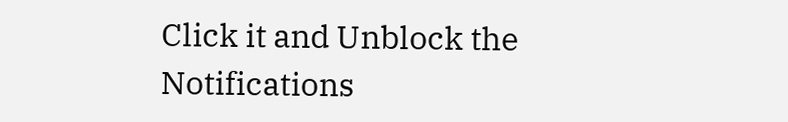Click it and Unblock the Notifications